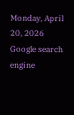Monday, April 20, 2026
Google search engine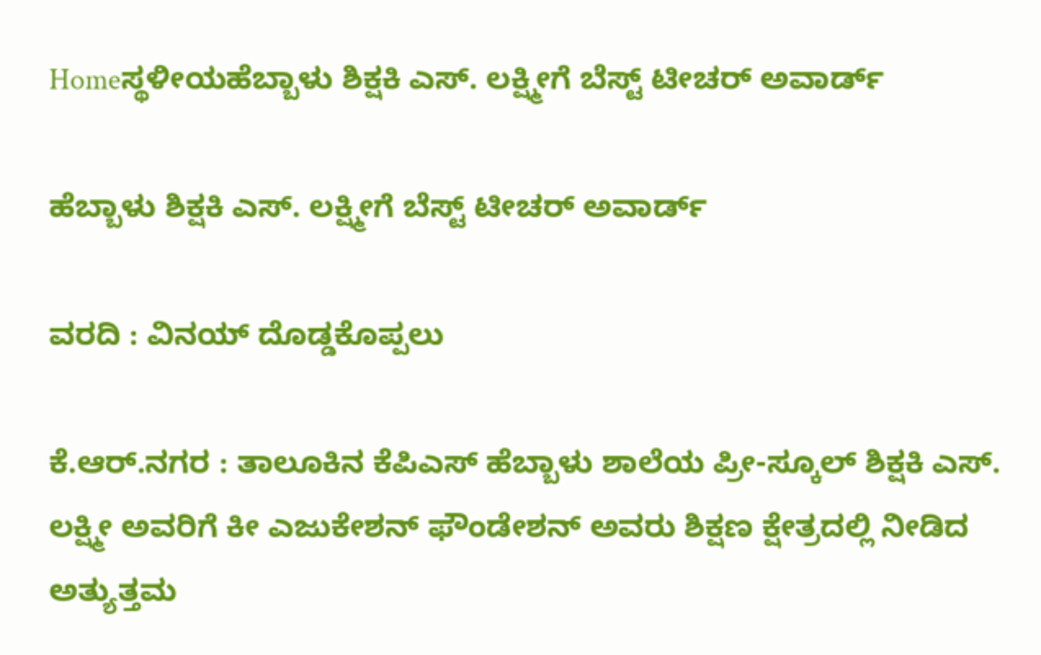Homeಸ್ಥಳೀಯಹೆಬ್ಬಾಳು ಶಿಕ್ಷಕಿ ಎಸ್. ಲಕ್ಷ್ಮೀಗೆ ಬೆಸ್ಟ್ ಟೀಚರ್ ಅವಾರ್ಡ್

ಹೆಬ್ಬಾಳು ಶಿಕ್ಷಕಿ ಎಸ್. ಲಕ್ಷ್ಮೀಗೆ ಬೆಸ್ಟ್ ಟೀಚರ್ ಅವಾರ್ಡ್

ವರದಿ : ವಿನಯ್ ದೊಡ್ಡಕೊಪ್ಪಲು

ಕೆ‌.ಆರ್.ನಗರ : ತಾಲೂಕಿನ ಕೆಪಿಎಸ್ ಹೆಬ್ಬಾಳು ಶಾಲೆಯ ಪ್ರೀ-ಸ್ಕೂಲ್ ಶಿಕ್ಷಕಿ ಎಸ್. ಲಕ್ಷ್ಮೀ ಅವರಿಗೆ ಕೀ ಎಜುಕೇಶನ್ ಫೌಂಡೇಶನ್ ಅವರು ಶಿಕ್ಷಣ ಕ್ಷೇತ್ರದಲ್ಲಿ ನೀಡಿದ ಅತ್ಯುತ್ತಮ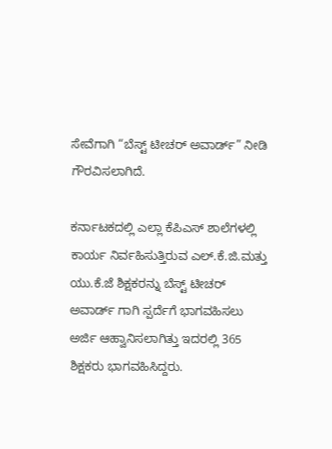ಸೇವೆಗಾಗಿ “ಬೆಸ್ಟ್ ಟೀಚರ್ ಅವಾರ್ಡ್” ನೀಡಿ ಗೌರವಿಸಲಾಗಿದೆ.

ಕರ್ನಾಟಕದಲ್ಲಿ ಎಲ್ಲಾ ಕೆಪಿಎಸ್ ಶಾಲೆಗಳಲ್ಲಿ‌ ಕಾರ್ಯ ನಿರ್ವಹಿಸುತ್ತಿರುವ ಎಲ್.ಕೆ.ಜಿ.ಮತ್ತು ಯು.ಕೆ.ಜೆ ಶಿಕ್ಷಕರನ್ನು ಬೆಸ್ಟ್ ಟೀಚರ್ ಅವಾರ್ಡ್ ಗಾಗಿ ಸ್ಪರ್ದೆಗೆ ಭಾಗವಹಿಸಲು ಅರ್ಜಿ ಆಹ್ವಾನಿಸಲಾಗಿತ್ತು ಇದರಲ್ಲಿ 365 ಶಿಕ್ಷಕರು ಭಾಗವಹಿಸಿದ್ದರು.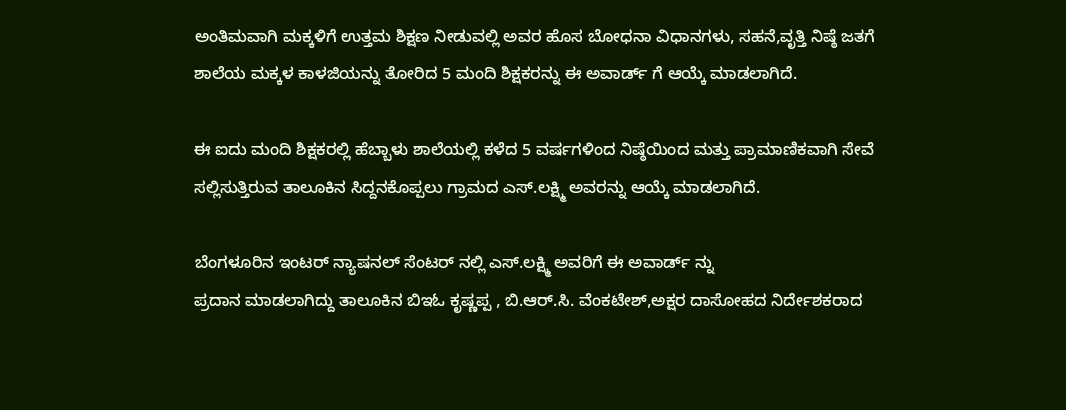ಅಂತಿಮವಾಗಿ ಮಕ್ಕಳಿಗೆ ಉತ್ತಮ ಶಿಕ್ಷಣ ನೀಡುವಲ್ಲಿ ಅವರ ಹೊಸ ಬೋಧನಾ ವಿಧಾನಗಳು, ಸಹನೆ,ವೃತ್ತಿ ನಿಷ್ಠೆ ಜತಗೆ ಶಾಲೆಯ ಮಕ್ಕಳ ಕಾಳಜಿಯನ್ನು ತೋರಿದ 5 ಮಂದಿ ಶಿಕ್ಷಕರನ್ನು ಈ ಅವಾರ್ಡ್ ಗೆ ಆಯ್ಕೆ ಮಾಡಲಾಗಿದೆ.

ಈ ಐದು ಮಂದಿ ಶಿಕ್ಷಕರಲ್ಲಿ ಹೆಬ್ಬಾಳು ಶಾಲೆಯಲ್ಲಿ ಕಳೆದ 5 ವರ್ಷಗಳಿಂದ ನಿಷ್ಠೆಯಿಂದ ಮತ್ತು ಪ್ರಾಮಾಣಿಕವಾಗಿ ಸೇವೆ ಸಲ್ಲಿಸುತ್ತಿರುವ ತಾಲೂಕಿನ ಸಿದ್ದನಕೊಪ್ಪಲು ಗ್ರಾಮದ ಎಸ್‌.ಲಕ್ಷ್ಮಿ ಅವರನ್ನು ಆಯ್ಕೆ ಮಾಡಲಾಗಿದೆ.

ಬೆಂಗಳೂರಿನ ಇಂಟರ್ ನ್ಯಾಷನಲ್ ಸೆಂಟರ್ ನಲ್ಲಿ ಎಸ್.ಲಕ್ಷ್ಮಿ ಅವರಿಗೆ ಈ ಅವಾರ್ಡ್ ನ್ನು
ಪ್ರದಾನ ಮಾಡಲಾಗಿದ್ದು ತಾಲೂಕಿನ ಬಿಇಓ ಕೃಷ್ಣಪ್ಪ , ಬಿ.ಆರ್.ಸಿ. ವೆಂಕಟೇಶ್,ಅಕ್ಷರ ದಾಸೋಹದ ನಿರ್ದೇಶಕರಾದ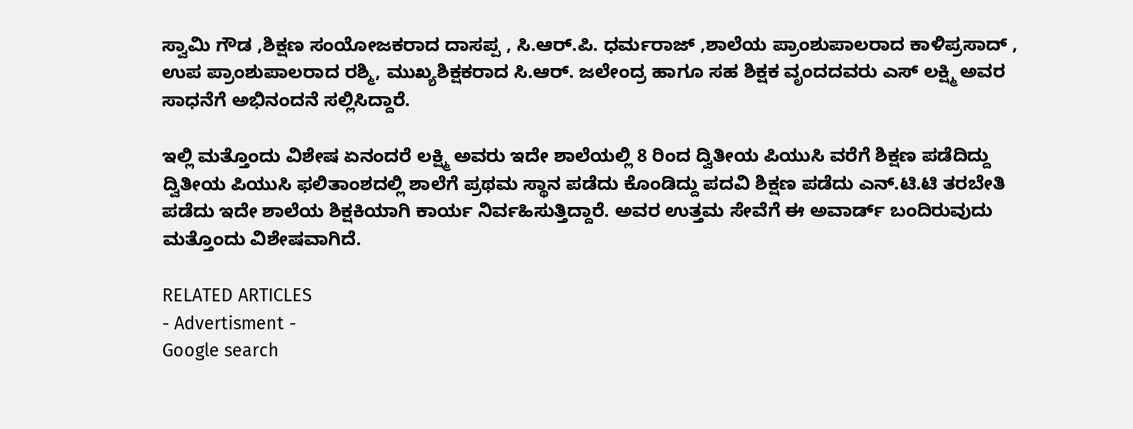ಸ್ವಾಮಿ ಗೌಡ ,ಶಿಕ್ಷಣ ಸಂಯೋಜಕರಾದ ದಾಸಪ್ಪ , ಸಿ.ಆರ್.ಪಿ. ಧರ್ಮರಾಜ್ ,ಶಾಲೆಯ ಪ್ರಾಂಶುಪಾಲರಾದ ಕಾಳಿಪ್ರಸಾದ್ , ಉಪ ಪ್ರಾಂಶುಪಾಲರಾದ ರಶ್ಮಿ, ಮುಖ್ಯಶಿಕ್ಷಕರಾದ ಸಿ.ಆರ್. ಜಲೇಂದ್ರ ಹಾಗೂ ಸಹ ಶಿಕ್ಷಕ ವೃಂದದವರು ಎಸ್ ಲಕ್ಷ್ಮಿ ಅವರ ಸಾಧನೆಗೆ ಅಭಿನಂದನೆ ಸಲ್ಲಿಸಿದ್ದಾರೆ.

ಇಲ್ಲಿ ಮತ್ತೊಂದು ವಿಶೇಷ ಏನಂದರೆ ಲಕ್ಷ್ಮಿ ಅವರು ಇದೇ ಶಾಲೆಯಲ್ಲಿ 8 ರಿಂದ ದ್ವಿತೀಯ ಪಿಯುಸಿ ವರೆಗೆ ಶಿಕ್ಷಣ ಪಡೆದಿದ್ದು ದ್ವಿತೀಯ ಪಿಯುಸಿ ಫಲಿತಾಂಶದಲ್ಲಿ ಶಾಲೆಗೆ ಪ್ರಥಮ ಸ್ಥಾನ ಪಡೆದು ಕೊಂಡಿದ್ದು ಪದವಿ ಶಿಕ್ಷಣ ಪಡೆದು ಎನ್‌.ಟಿ.ಟಿ ತರಬೇತಿ ಪಡೆದು ಇದೇ ಶಾಲೆಯ ಶಿಕ್ಷಕಿಯಾಗಿ ಕಾರ್ಯ ನಿರ್ವಹಿಸುತ್ತಿದ್ದಾರೆ. ಅವರ ಉತ್ತಮ ಸೇವೆಗೆ ಈ ಅವಾರ್ಡ್ ಬಂದಿರುವುದು ಮತ್ತೊಂದು ವಿಶೇಷವಾಗಿದೆ.

RELATED ARTICLES
- Advertisment -
Google search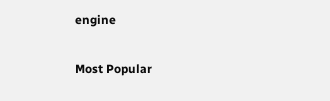engine

Most Popular